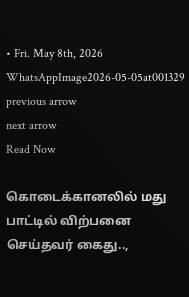• Fri. May 8th, 2026
WhatsAppImage2026-05-05at001329
previous arrow
next arrow
Read Now

கொடைக்கானலில் மது பாட்டில் விற்பனை செய்தவர் கைது..,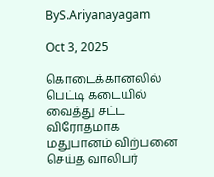ByS.Ariyanayagam

Oct 3, 2025

கொடைக்கானலில் பெட்டி கடையில் வைத்து சட்ட விரோதமாக மதுபானம் விற்பனை செய்த வாலிபர்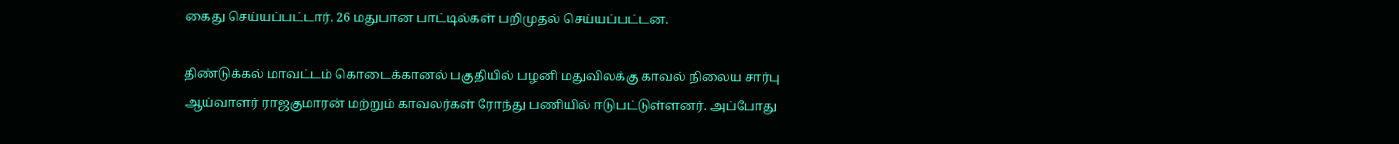கைது செய்யப்பட்டார். 26 மதுபான பாட்டில்கள் பறிமுதல் செய்யப்பட்டன.

திண்டுக்கல் மாவட்டம் கொடைக்கானல் பகுதியில் பழனி மதுவிலக்கு காவல் நிலைய சார்பு ஆய்வாளர் ராஜகுமாரன் மற்றும் காவலர்கள் ரோந்து பணியில் ஈடுபட்டுள்ளனர். அப்போது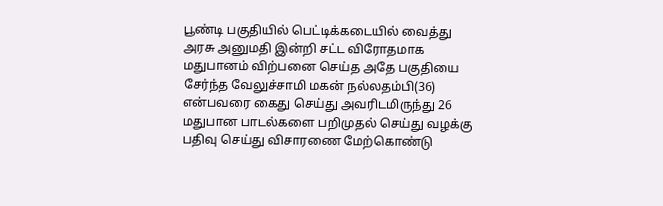பூண்டி பகுதியில் பெட்டிக்கடையில் வைத்து அரசு அனுமதி இன்றி சட்ட விரோதமாக மதுபானம் விற்பனை செய்த அதே பகுதியை சேர்ந்த வேலுச்சாமி மகன் நல்லதம்பி(36) என்பவரை கைது செய்து அவரிடமிருந்து 26 மதுபான பாடல்களை பறிமுதல் செய்து வழக்கு பதிவு செய்து விசாரணை மேற்கொண்டு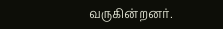வருகின்றனர்.